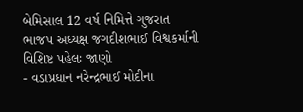બેમિસાલ 12 વર્ષ નિમિત્તે ગુજરાત ભાજપ અધ્યક્ષ જગદીશભાઈ વિશ્વકર્માની વિશિષ્ટ પહેલઃ જાણો
- વડાપ્રધાન નરેન્દ્રભાઈ મોદીના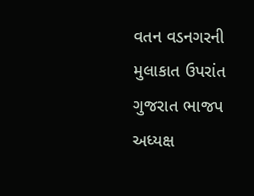વતન વડનગરની મુલાકાત ઉપરાંત ગુજરાત ભાજપ અધ્યક્ષ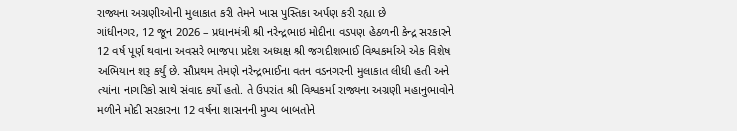રાજ્યના અગ્રણીઓની મુલાકાત કરી તેમને ખાસ પુસ્તિકા અર્પણ કરી રહ્યા છે
ગાંધીનગર, 12 જૂન 2026 – પ્રધાનમંત્રી શ્રી નરેન્દ્રભાઇ મોદીના વડપણ હેઠળની કેન્દ્ર સરકારને 12 વર્ષ પૂર્ણ થવાના અવસરે ભાજપા પ્રદેશ અધ્યક્ષ શ્રી જગદીશભાઈ વિશ્વકર્માએ એક વિશેષ અભિયાન શરૂ કર્યું છે. સૌપ્રથમ તેમણે નરેન્દ્રભાઈના વતન વડનગરની મુલાકાત લીધી હતી અને ત્યાંના નાગરિકો સાથે સંવાદ કર્યો હતો. તે ઉપરાંત શ્રી વિશ્વકર્મા રાજ્યના અગ્રણી મહાનુભાવોને મળીને મોદી સરકારના 12 વર્ષના શાસનની મુખ્ય બાબતોને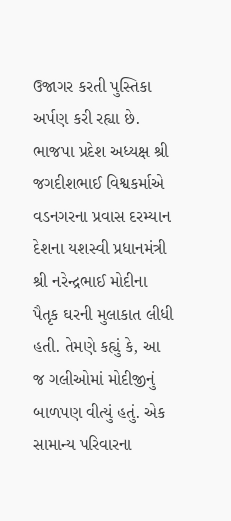ઉજાગર કરતી પુસ્તિકા અર્પણ કરી રહ્યા છે.
ભાજપા પ્રદેશ અધ્યક્ષ શ્રી જગદીશભાઈ વિશ્વકર્માએ વડનગરના પ્રવાસ દરમ્યાન દેશના યશસ્વી પ્રધાનમંત્રી શ્રી નરેન્દ્રભાઈ મોદીના પૈતૃક ઘરની મુલાકાત લીધી હતી. તેમણે કહ્યું કે, આ જ ગલીઓમાં મોદીજીનું બાળપણ વીત્યું હતું. એક સામાન્ય પરિવારના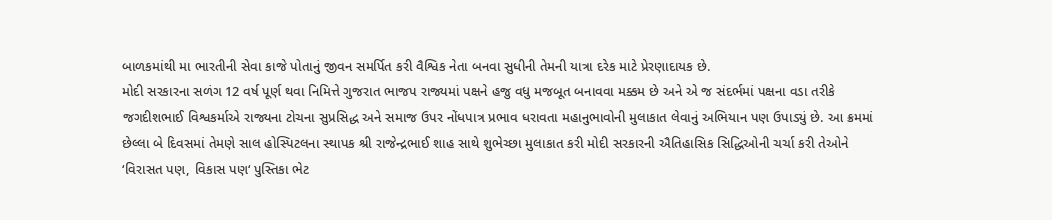બાળકમાંથી મા ભારતીની સેવા કાજે પોતાનું જીવન સમર્પિત કરી વૈશ્વિક નેતા બનવા સુધીની તેમની યાત્રા દરેક માટે પ્રેરણાદાયક છે.
મોદી સરકારના સળંગ 12 વર્ષ પૂર્ણ થવા નિમિત્તે ગુજરાત ભાજપ રાજ્યમાં પક્ષને હજુ વધુ મજબૂત બનાવવા મક્કમ છે અને એ જ સંદર્ભમાં પક્ષના વડા તરીકે જગદીશભાઈ વિશ્વકર્માએ રાજ્યના ટોચના સુપ્રસિદ્ધ અને સમાજ ઉપર નોંધપાત્ર પ્રભાવ ધરાવતા મહાનુભાવોની મુલાકાત લેવાનું અભિયાન પણ ઉપાડ્યું છે. આ ક્રમમાં છેલ્લા બે દિવસમાં તેમણે સાલ હોસ્પિટલના સ્થાપક શ્રી રાજેન્દ્રભાઈ શાહ સાથે શુભેચ્છા મુલાકાત કરી મોદી સરકારની ઐતિહાસિક સિદ્ધિઓની ચર્ચા કરી તેઓને ‘વિરાસત પણ, વિકાસ પણ‘ પુસ્તિકા ભેટ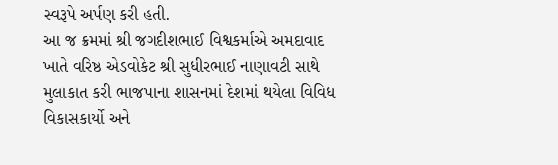સ્વરૂપે અર્પણ કરી હતી.
આ જ ક્રમમાં શ્રી જગદીશભાઈ વિશ્વકર્માએ અમદાવાદ ખાતે વરિષ્ઠ એડવોકેટ શ્રી સુધીરભાઈ નાણાવટી સાથે મુલાકાત કરી ભાજપાના શાસનમાં દેશમાં થયેલા વિવિધ વિકાસકાર્યો અને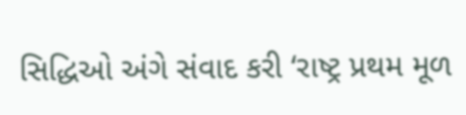સિદ્ધિઓ અંગે સંવાદ કરી ‘રાષ્ટ્ર પ્રથમ મૂળ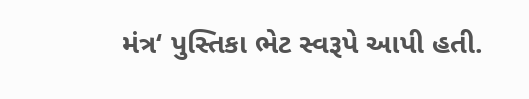મંત્ર‘ પુસ્તિકા ભેટ સ્વરૂપે આપી હતી.